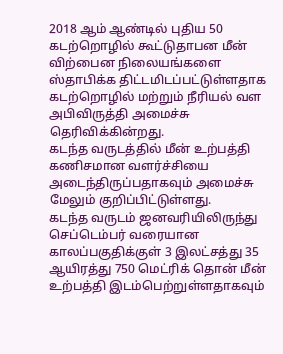2018 ஆம் ஆண்டில் புதிய 50 கடற்றொழில் கூட்டுதாபன மீன் விற்பைன நிலையங்களை ஸ்தாபிக்க திட்டமிடப்பட்டுள்ளதாக கடற்றொழில் மற்றும் நீரியல் வள அபிவிருத்தி அமைச்சு தெரிவிக்கின்றது.
கடந்த வருடத்தில் மீன் உற்பத்தி கணிசமான வளர்ச்சியை அடைந்திருப்பதாகவும் அமைச்சு மேலும் குறிப்பிட்டுள்ளது.
கடந்த வருடம் ஜனவரியிலிருந்து செப்டெம்பர் வரையான காலப்பகுதிக்குள் 3 இலட்சத்து 35 ஆயிரத்து 750 மெட்ரிக் தொன் மீன் உற்பத்தி இடம்பெற்றுள்ளதாகவும்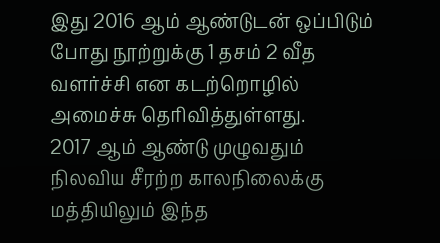இது 2016 ஆம் ஆண்டுடன் ஒப்பிடும் போது நூற்றுக்கு 1 தசம் 2 வீத வளர்ச்சி என கடற்றொழில் அமைச்சு தெரிவித்துள்ளது.
2017 ஆம் ஆண்டு முழுவதும் நிலவிய சீரற்ற காலநிலைக்கு மத்தியிலும் இந்த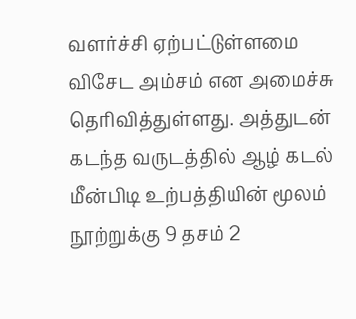வளர்ச்சி ஏற்பட்டுள்ளமை விசேட அம்சம் என அமைச்சு தெரிவித்துள்ளது. அத்துடன் கடந்த வருடத்தில் ஆழ் கடல் மீன்பிடி உற்பத்தியின் மூலம் நூற்றுக்கு 9 தசம் 2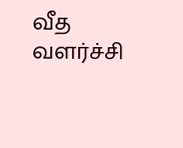வீத வளர்ச்சி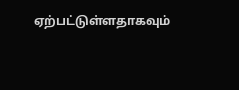ஏற்பட்டுள்ளதாகவும்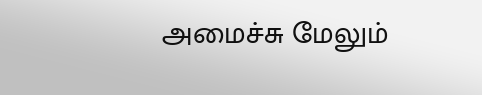அமைச்சு மேலும்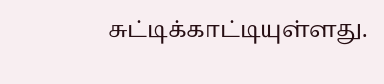சுட்டிக்காட்டியுள்ளது.